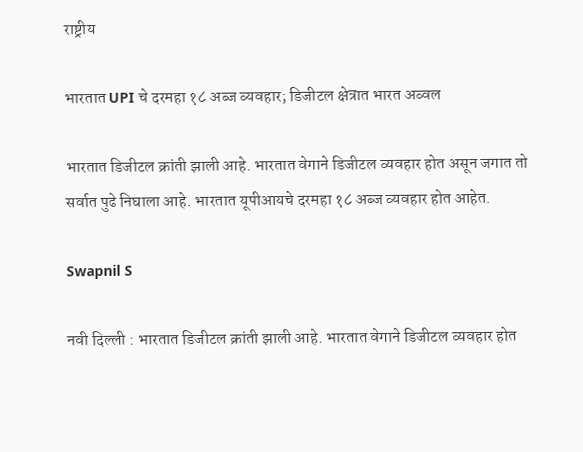राष्ट्रीय

भारतात UPI चे दरमहा १८ अब्ज व्यवहार; डिजीटल क्षेत्रात भारत अव्वल

भारतात डिजीटल क्रांती झाली आहे. भारतात वेगाने डिजीटल व्यवहार होत असून जगात तो सर्वात पुढे निघाला आहे. भारतात यूपीआयचे दरमहा १८ अब्ज व्यवहार होत आहेत.

Swapnil S

नवी दिल्ली : भारतात डिजीटल क्रांती झाली आहे. भारतात वेगाने डिजीटल व्यवहार होत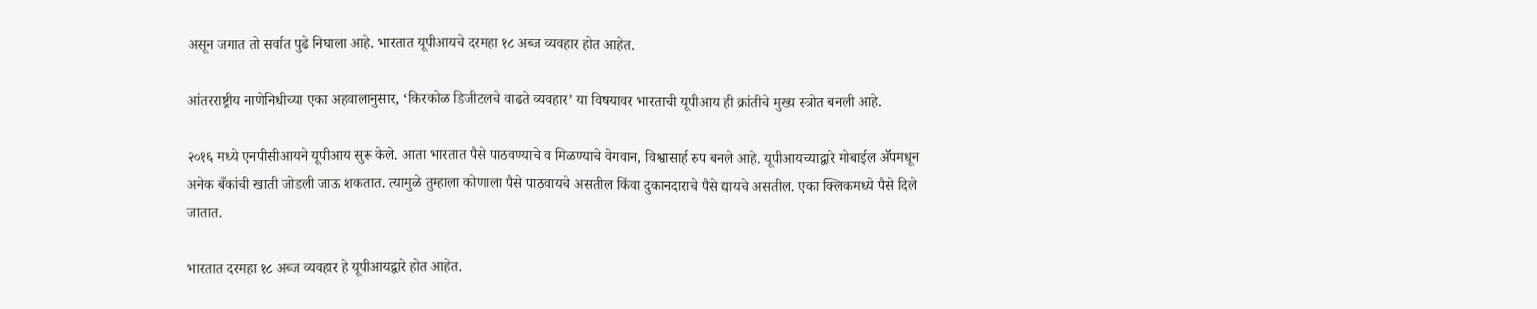असून जगात तो सर्वात पुढे निघाला आहे. भारतात यूपीआयचे दरमहा १८ अब्ज व्यवहार होत आहेत.

आंतरराष्ट्रीय नाणेनिधीच्या एका अहवालानुसार, ‘किरकोळ डिजीटलचे वाढते व्यवहार’ या विषयावर भारताची यूपीआय ही क्रांतीचे मुख्य स्त्रोत बनली आहे.

२०१६ मध्ये एनपीसीआयने यूपीआय सुरू केले. आता भारतात पैसे पाठवण्याचे व मिळण्याचे वेगवान, विश्वासार्ह रुप बनले आहे. यूपीआयच्याद्वारे मोबाईल ॲॅपमधून अनेक बँकांची खाती जोडली जाऊ शकतात. त्यामुळे तुम्हाला कोणाला पैसे पाठवायचे असतील किंवा दुकानदाराचे पैसे द्यायचे असतील. एका क्लिकमध्ये पैसे दिले जातात.

भारतात दरमहा १८ अब्ज व्यवहार हे यूपीआयद्वारे होत आहेत.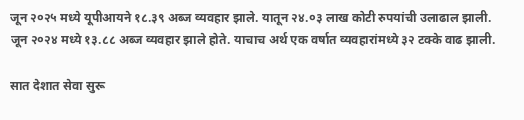जून २०२५ मध्ये यूपीआयने १८.३९ अब्ज व्यवहार झाले. यातून २४.०३ लाख कोटी रुपयांची उलाढाल झाली. जून २०२४ मध्ये १३.८८ अब्ज व्यवहार झाले होते. याचाच अर्थ एक वर्षात व्यवहारांमध्ये ३२ टक्के वाढ झाली.

सात देशात सेवा सुरू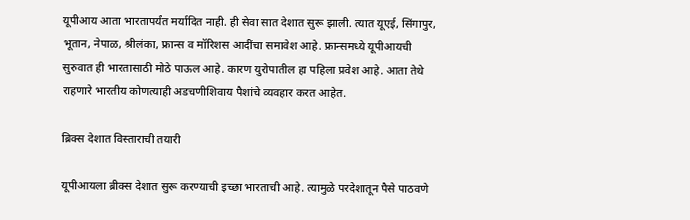यूपीआय आता भारतापर्यंत मर्यादित नाही. ही सेवा सात देशात सुरू झाली. त्यात यूएई, सिंगापुर, भूतान, नेपाळ, श्रीलंका, फ्रान्स व मॉरिशस आदींचा समावेश आहे. फ्रान्समध्ये यूपीआयची सुरुवात ही भारतासाठी मोठे पाऊल आहे. कारण युरोपातील हा पहिला प्रवेश आहे. आता तेथे राहणारे भारतीय कोणत्याही अडचणीशिवाय पैशांचे व्यवहार करत आहेत.

ब्रिक्स देशात विस्ताराची तयारी

यूपीआयला ब्रीक्स देशात सुरू करण्याची इच्छा भारताची आहे. त्यामुळे परदेशातून पैसे पाठवणे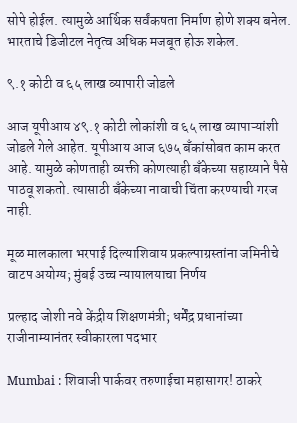सोपे होईल. त्यामुळे आर्थिक सर्वंकषता निर्माण होणे शक्य बनेल. भारताचे डिजीटल नेतृत्व अधिक मजबूत होऊ शकेल.

९.१ कोटी व ६५ लाख व्यापारी जोडले

आज यूपीआय ४९.१ कोटी लोकांशी व ६५ लाख व्यापाऱ्यांशी जोडले गेले आहेत. यूपीआय आज ६७५ बँकांसोबत काम करत आहे. यामुळे कोणताही व्यक्ती कोणत्याही बँकेच्या सहाय्याने पैसे पाठवू शकतो. त्यासाठी बँकेच्या नावाची चिंता करण्याची गरज नाही.

मूळ मालकाला भरपाई दिल्याशिवाय प्रकल्पाग्रस्तांना जमिनीचे वाटप अयोग्य; मुंबई उच्च न्यायालयाचा निर्णय

प्रल्हाद जोशी नवे केंद्रीय शिक्षणमंत्री; धर्मेंद्र प्रधानांच्या राजीनाम्यानंतर स्वीकारला पदभार

Mumbai : शिवाजी पार्कवर तरुणाईचा महासागर! ठाकरे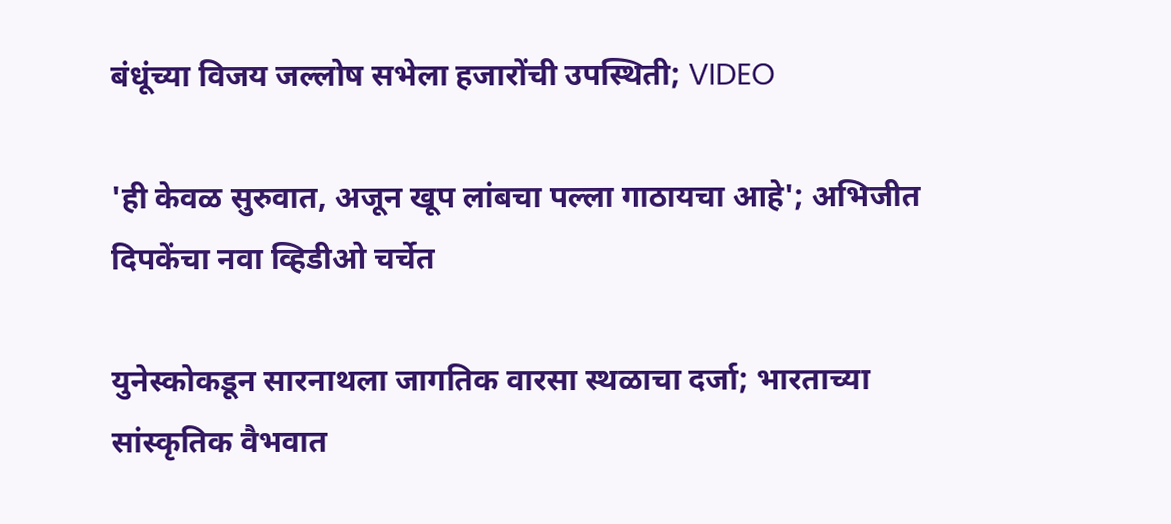बंधूंच्या विजय जल्लोष सभेला हजारोंची उपस्थिती; VIDEO

'ही केवळ सुरुवात, अजून खूप लांबचा पल्ला गाठायचा आहे'; अभिजीत दिपकेंचा नवा व्हिडीओ चर्चेत

युनेस्कोकडून सारनाथला जागतिक वारसा स्थळाचा दर्जा; भारताच्या सांस्कृतिक वैभवात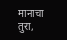मानाचा तुरा,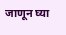जाणून घ्या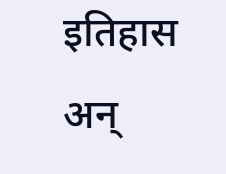इतिहास अन्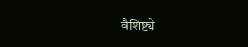वैशिष्ट्ये